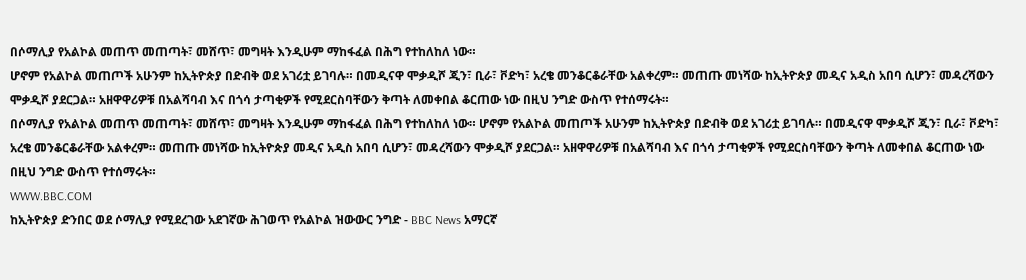በሶማሊያ የአልኮል መጠጥ መጠጣት፣ መሸጥ፣ መግዛት እንዲሁም ማከፋፈል በሕግ የተከለከለ ነው።
ሆኖም የአልኮል መጠጦች አሁንም ከኢትዮጵያ በድብቅ ወደ አገሪቷ ይገባሉ። በመዲናዋ ሞቃዲሾ ጂን፣ ቢራ፣ ቮድካ፣ አረቄ መንቆርቆራቸው አልቀረም። መጠጡ መነሻው ከኢትዮጵያ መዲና አዲስ አበባ ሲሆን፣ መዳረሻውን ሞቃዲሾ ያደርጋል። አዘዋዋሪዎቹ በአልሻባብ እና በጎሳ ታጣቂዎች የሚደርስባቸውን ቅጣት ለመቀበል ቆርጠው ነው በዚህ ንግድ ውስጥ የተሰማሩት።
በሶማሊያ የአልኮል መጠጥ መጠጣት፣ መሸጥ፣ መግዛት እንዲሁም ማከፋፈል በሕግ የተከለከለ ነው። ሆኖም የአልኮል መጠጦች አሁንም ከኢትዮጵያ በድብቅ ወደ አገሪቷ ይገባሉ። በመዲናዋ ሞቃዲሾ ጂን፣ ቢራ፣ ቮድካ፣ አረቄ መንቆርቆራቸው አልቀረም። መጠጡ መነሻው ከኢትዮጵያ መዲና አዲስ አበባ ሲሆን፣ መዳረሻውን ሞቃዲሾ ያደርጋል። አዘዋዋሪዎቹ በአልሻባብ እና በጎሳ ታጣቂዎች የሚደርስባቸውን ቅጣት ለመቀበል ቆርጠው ነው በዚህ ንግድ ውስጥ የተሰማሩት።
WWW.BBC.COM
ከኢትዮጵያ ድንበር ወደ ሶማሊያ የሚደረገው አደገኛው ሕገወጥ የአልኮል ዝውውር ንግድ - BBC News አማርኛ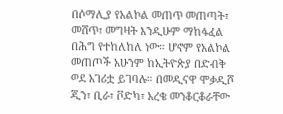በሶማሊያ የአልኮል መጠጥ መጠጣት፣ መሸጥ፣ መግዛት እንዲሁም ማከፋፈል በሕግ የተከለከለ ነው። ሆኖም የአልኮል መጠጦች አሁንም ከኢትዮጵያ በድብቅ ወደ አገሪቷ ይገባሉ። በመዲናዋ ሞቃዲሾ ጂን፣ ቢራ፣ ቮድካ፣ አረቄ መንቆርቆራቸው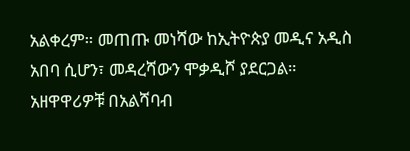አልቀረም። መጠጡ መነሻው ከኢትዮጵያ መዲና አዲስ አበባ ሲሆን፣ መዳረሻውን ሞቃዲሾ ያደርጋል። አዘዋዋሪዎቹ በአልሻባብ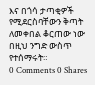እና በጎሳ ታጣቂዎች የሚደርስባቸውን ቅጣት ለመቀበል ቆርጠው ነው በዚህ ንግድ ውስጥ የተሰማሩት።
0 Comments 0 Shares